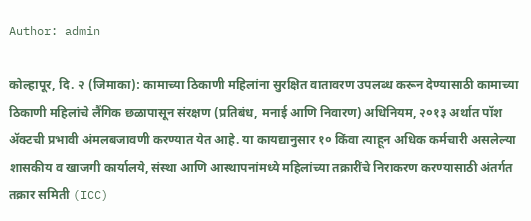Author: admin

कोल्हापूर, दि. २ (जिमाका): कामाच्या ठिकाणी महिलांना सुरक्षित वातावरण उपलब्ध करून देण्यासाठी कामाच्या ठिकाणी महिलांचे लैंगिक छळापासून संरक्षण (प्रतिबंध, मनाई आणि निवारण) अधिनियम, २०१३ अर्थात पॉश ॲक्टची प्रभावी अंमलबजावणी करण्यात येत आहे. या कायद्यानुसार १० किंवा त्याहून अधिक कर्मचारी असलेल्या शासकीय व खाजगी कार्यालये, संस्था आणि आस्थापनांमध्ये महिलांच्या तक्रारींचे निराकरण करण्यासाठी अंतर्गत तक्रार समिती (ICC)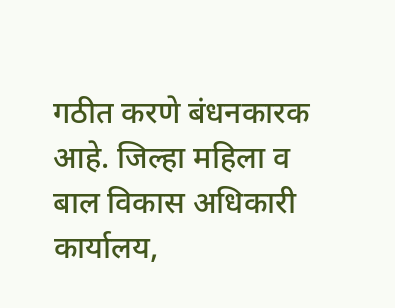गठीत करणे बंधनकारक आहे. जिल्हा महिला व बाल विकास अधिकारी कार्यालय,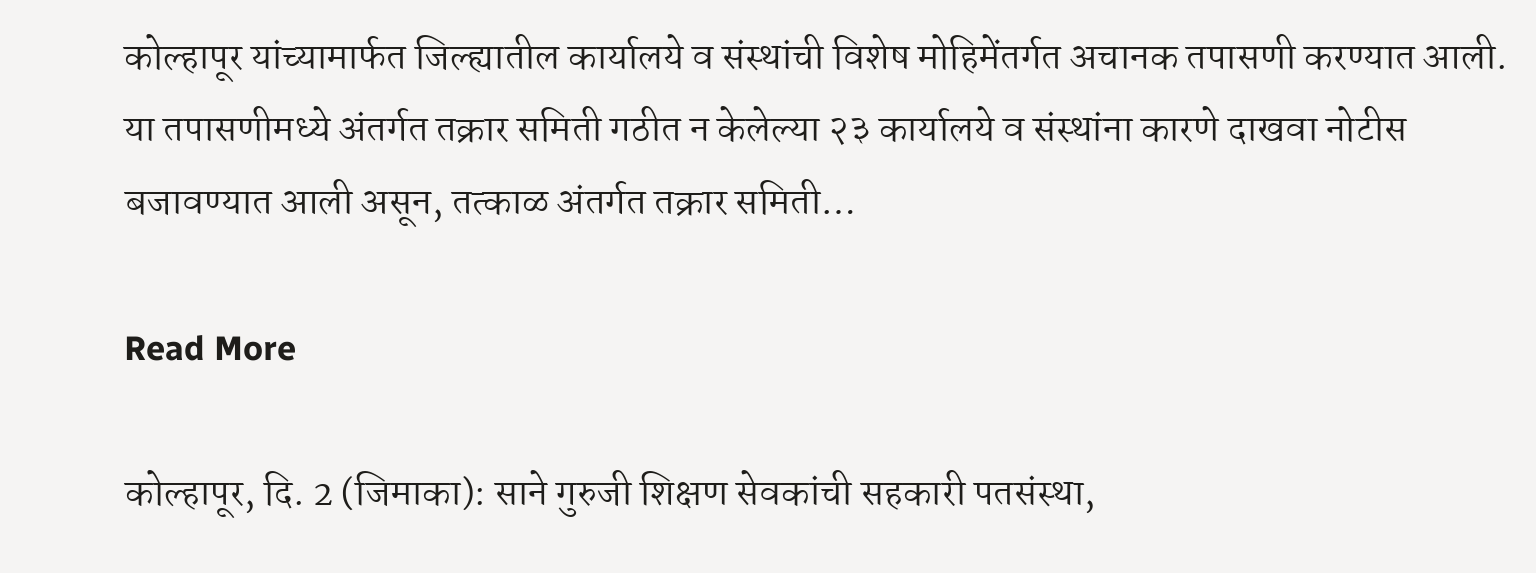कोल्हापूर यांच्यामार्फत जिल्ह्यातील कार्यालये व संस्थांची विशेष मोहिमेंतर्गत अचानक तपासणी करण्यात आली. या तपासणीमध्ये अंतर्गत तक्रार समिती गठीत न केलेल्या २३ कार्यालये व संस्थांना कारणे दाखवा नोटीस बजावण्यात आली असून, तत्काळ अंतर्गत तक्रार समिती…

Read More

कोल्हापूर, दि. 2 (जिमाका): साने गुरुजी शिक्षण सेवकांची सहकारी पतसंस्था,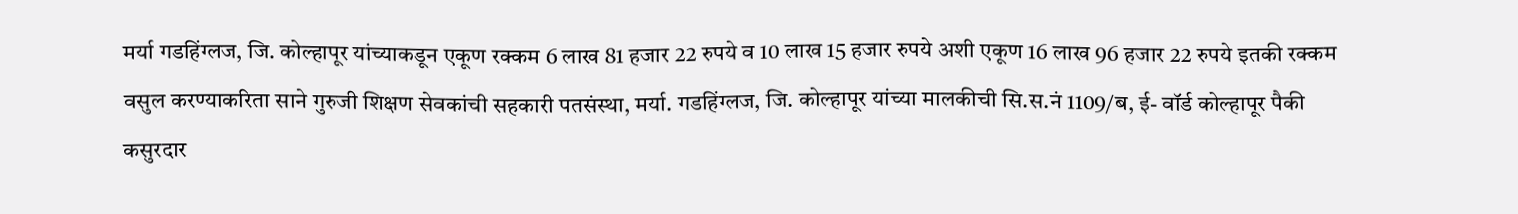मर्या गडहिंग्लज, जि. कोल्हापूर यांच्याकडून एकूण रक्कम 6 लाख 81 हजार 22 रुपये व 10 लाख 15 हजार रुपये अशी एकूण 16 लाख 96 हजार 22 रुपये इतकी रक्कम वसुल करण्याकरिता साने गुरुजी शिक्षण सेवकांची सहकारी पतसंस्था, मर्या. गडहिंग्लज, जि. कोल्हापूर यांच्या मालकीची सि.स.नं 1109/ब, ई- वॉर्ड कोल्हापूर पैकी कसुरदार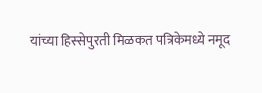यांच्या हिस्सेपुरती मिळकत पत्रिकेमध्ये नमूद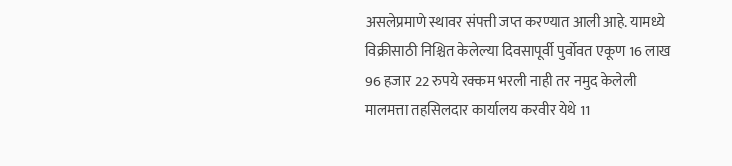असलेप्रमाणे स्थावर संपत्ती जप्त करण्यात आली आहे. यामध्ये विक्रीसाठी निश्चित केलेल्या दिवसापूर्वी पुर्वोवत एकूण 16 लाख 96 हजार 22 रुपये रक्कम भरली नाही तर नमुद केलेली मालमत्ता तहसिलदार कार्यालय करवीर येथे 11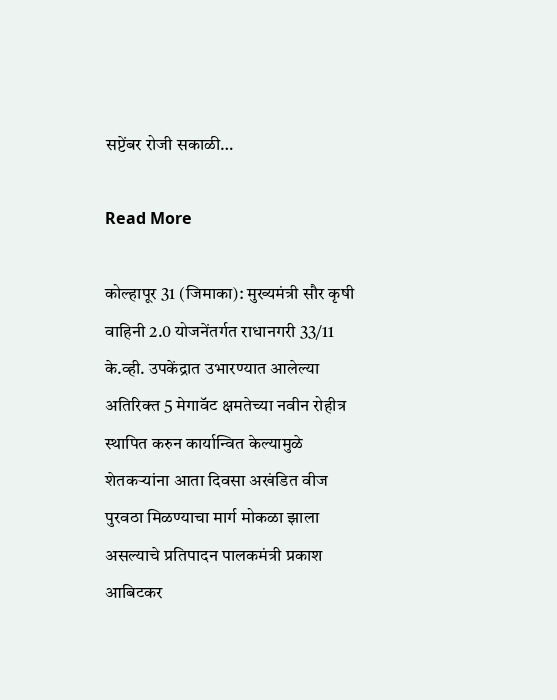सप्टेंबर रोजी सकाळी…

Read More

कोल्हापूर 31 (जिमाका): मुख्यमंत्री सौर कृषी वाहिनी 2.0 योजनेंतर्गत राधानगरी 33/11 के.व्ही. उपकेंद्रात उभारण्यात आलेल्या अतिरिक्त 5 मेगावॅट क्षमतेच्या नवीन रोहीत्र स्थापित करुन कार्यान्वित केल्यामुळे शेतकऱ्यांना आता दिवसा अखंडित वीज पुरवठा मिळण्याचा मार्ग मोकळा झाला असल्याचे प्रतिपादन पालकमंत्री प्रकाश आबिटकर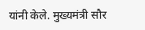यांनी केले. मुख्यमंत्री सौर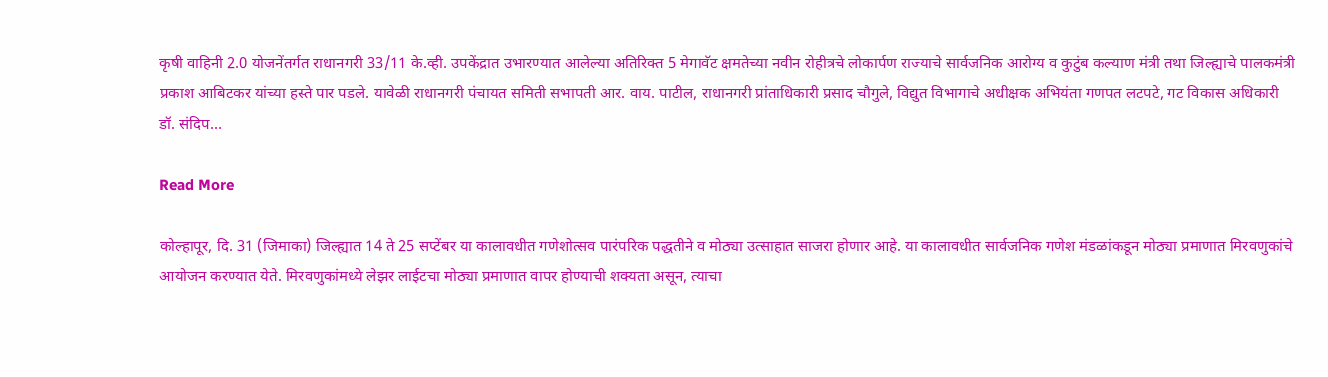कृषी वाहिनी 2.0 योजनेंतर्गत राधानगरी 33/11 के.व्ही. उपकेंद्रात उभारण्यात आलेल्या अतिरिक्त 5 मेगावॅट क्षमतेच्या नवीन रोहीत्रचे लोकार्पण राज्याचे सार्वजनिक आरोग्य व कुटुंब कल्याण मंत्री तथा जिल्ह्याचे पालकमंत्री प्रकाश आबिटकर यांच्या हस्ते पार पडले. यावेळी राधानगरी पंचायत समिती सभापती आर. वाय. पाटील, राधानगरी प्रांताधिकारी प्रसाद चौगुले, विद्युत विभागाचे अधीक्षक अभियंता गणपत लटपटे, गट विकास अधिकारी डॉ. संदिप…

Read More

कोल्हापूर, दि. 31 (जिमाका) जिल्ह्यात 14 ते 25 सप्टेंबर या कालावधीत गणेशोत्सव पारंपरिक पद्धतीने व मोठ्या उत्साहात साजरा होणार आहे. या कालावधीत सार्वजनिक गणेश मंडळांकडून मोठ्या प्रमाणात मिरवणुकांचे आयोजन करण्यात येते. मिरवणुकांमध्ये लेझर लाईटचा मोठ्या प्रमाणात वापर होण्याची शक्यता असून, त्याचा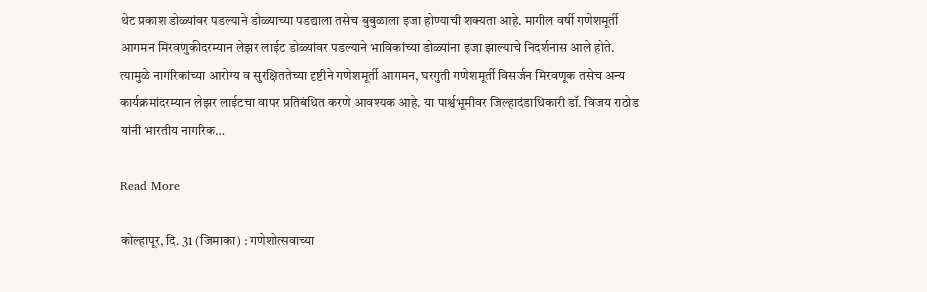थेट प्रकाश डोळ्यांवर पडल्याने डोळ्याच्या पडद्याला तसेच बुबुळाला इजा होण्याची शक्यता आहे. मागील वर्षी गणेशमूर्ती आगमन मिरवणुकीदरम्यान लेझर लाईट डोळ्यांवर पडल्याने भाविकांच्या डोळ्यांना इजा झाल्याचे निदर्शनास आले होते. त्यामुळे नागरिकांच्या आरोग्य व सुरक्षिततेच्या दृष्टीने गणेशमूर्ती आगमन, घरगुती गणेशमूर्ती विसर्जन मिरवणूक तसेच अन्य कार्यक्रमांदरम्यान लेझर लाईटचा वापर प्रतिबंधित करणे आवश्यक आहे. या पार्श्वभूमीवर जिल्हादंडाधिकारी डॉ. विजय राठोड यांनी भारतीय नागरिक…

Read More

कोल्हापूर, दि. 31 (जिमाका) : गणेशोत्सवाच्या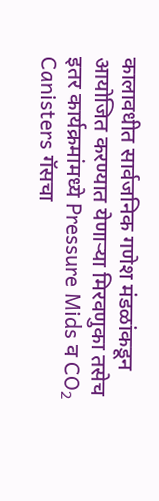कालावधीत सार्वजनिक गणेश मंडळांकडून आयोजित करण्यात येणाऱ्या मिरवणुका तसेच इतर कार्यक्रमांमध्ये Pressure Mids व CO₂ Canisters गॅसचा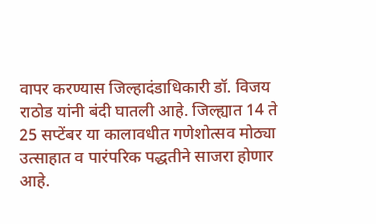वापर करण्यास जिल्हादंडाधिकारी डॉ. विजय राठोड यांनी बंदी घातली आहे. जिल्ह्यात 14 ते 25 सप्टेंबर या कालावधीत गणेशोत्सव मोठ्या उत्साहात व पारंपरिक पद्धतीने साजरा होणार आहे.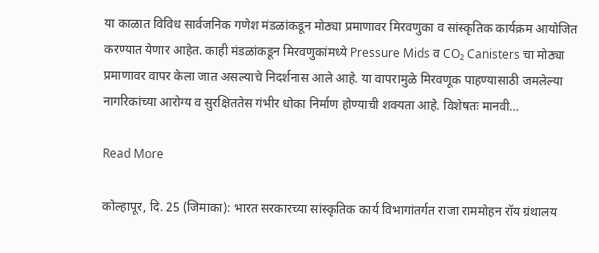या काळात विविध सार्वजनिक गणेश मंडळांकडून मोठ्या प्रमाणावर मिरवणुका व सांस्कृतिक कार्यक्रम आयोजित करण्यात येणार आहेत. काही मंडळांकडून मिरवणुकांमध्ये Pressure Mids व CO₂ Canisters चा मोठ्या प्रमाणावर वापर केला जात असल्याचे निदर्शनास आले आहे. या वापरामुळे मिरवणूक पाहण्यासाठी जमलेल्या नागरिकांच्या आरोग्य व सुरक्षिततेस गंभीर धोका निर्माण होण्याची शक्यता आहे. विशेषतः मानवी…

Read More

कोल्हापूर, दि. 25 (जिमाका): भारत सरकारच्या सांस्कृतिक कार्य विभागांतर्गत राजा राममोहन रॉय ग्रंथालय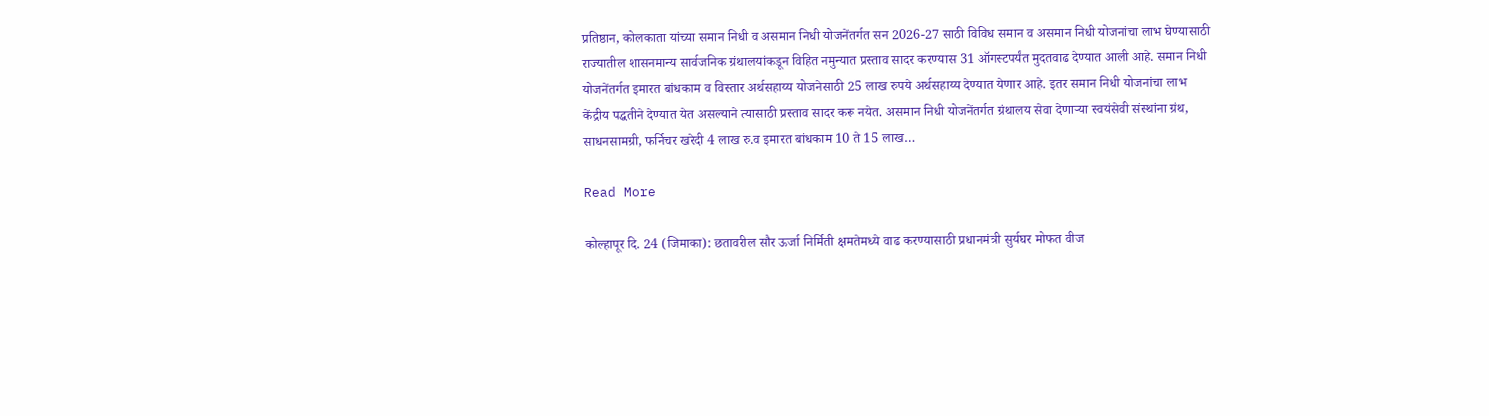प्रतिष्ठान, कोलकाता यांच्या समान निधी व असमान निधी योजनेंतर्गत सन 2026-27 साठी विविध समान व असमान निधी योजनांचा लाभ घेण्यासाठी राज्यातील शासनमान्य सार्वजनिक ग्रंथालयांकडून विहित नमुन्यात प्रस्ताव सादर करण्यास 31 ऑगस्टपर्यंत मुदतवाढ देण्यात आली आहे. समान निधी योजनेंतर्गत इमारत बांधकाम व विस्तार अर्थसहाय्य योजनेसाठी 25 लाख रुपये अर्थसहाय्य देण्यात येणार आहे. इतर समान निधी योजनांचा लाभ केंद्रीय पद्धतीने देण्यात येत असल्याने त्यासाठी प्रस्ताव सादर करू नयेत. असमान निधी योजनेंतर्गत ग्रंथालय सेवा देणाऱ्या स्वयंसेवी संस्थांना ग्रंथ, साधनसामग्री, फर्निचर खरेदी 4 लाख रु.व इमारत बांधकाम 10 ते 15 लाख…

Read More

कोल्हापूर दि. 24 (जिमाका): छतावरील सौर ऊर्जा निर्मिती क्षमतेमध्ये वाढ करण्यासाठी प्रधानमंत्री सुर्यघर मोफत वीज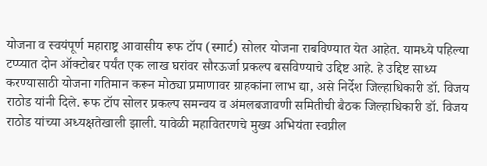योजना व स्वयंपूर्ण महाराष्ट्र आवासीय रूफ टॉप (स्मार्ट) सोलर योजना राबविण्यात येत आहेत. यामध्ये पहिल्या टप्प्यात दोन ऑक्टोबर पर्यंत एक लाख घरांवर सौरऊर्जा प्रकल्प बसविण्याचे उद्दिष्ट आहे. हे उद्दिष्ट साध्य करण्यासाठी योजना गतिमान करून मोठ्या प्रमाणावर ग्राहकांना लाभ द्या, असे निर्देश जिल्हाधिकारी डॉ. विजय राठोड यांनी दिले. रूफ टॉप सोलर प्रकल्प समन्वय व अंमलबजावणी समितीची बैठक जिल्हाधिकारी डॉ. विजय राठोड यांच्या अध्यक्षतेखाली झाली. यावेळी महावितरणचे मुख्य अभियंता स्वप्नील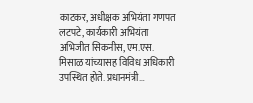काटकर, अधीक्षक अभियंता गणपत लटपटे, कार्यकारी अभियंता अभिजीत सिकनीस, एम.एस. मिसाळ यांच्यासह विविध अधिकारी उपस्थित होते. प्रधानमंत्री…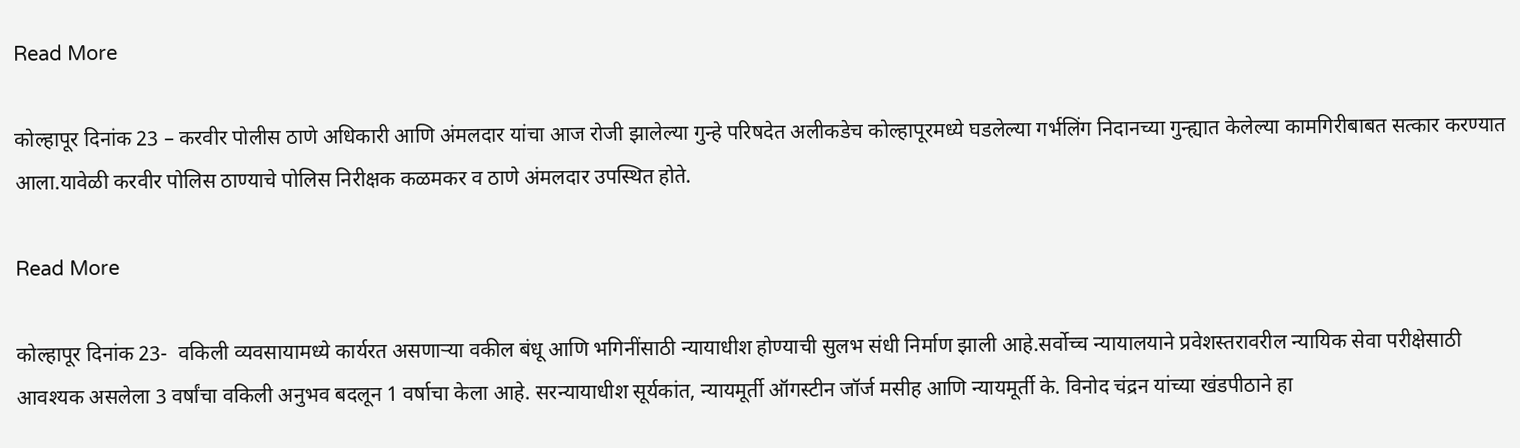Read More

कोल्हापूर दिनांक 23 – करवीर पोलीस ठाणे अधिकारी आणि अंमलदार यांचा आज रोजी झालेल्या गुन्हे परिषदेत अलीकडेच कोल्हापूरमध्ये घडलेल्या गर्भलिंग निदानच्या गुन्ह्यात केलेल्या कामगिरीबाबत सत्कार करण्यात आला.यावेळी करवीर पोलिस ठाण्याचे पोलिस निरीक्षक कळमकर व ठाणे अंमलदार उपस्थित होते.

Read More

कोल्हापूर दिनांक 23-  वकिली व्यवसायामध्ये कार्यरत असणाऱ्या वकील बंधू आणि भगिनींसाठी न्यायाधीश होण्याची सुलभ संधी निर्माण झाली आहे.सर्वोच्च न्यायालयाने प्रवेशस्तरावरील न्यायिक सेवा परीक्षेसाठी आवश्यक असलेला 3 वर्षांचा वकिली अनुभव बदलून 1 वर्षाचा केला आहे. सरन्यायाधीश सूर्यकांत, न्यायमूर्ती ऑगस्टीन जॉर्ज मसीह आणि न्यायमूर्ती के. विनोद चंद्रन यांच्या खंडपीठाने हा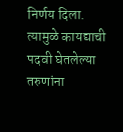निर्णय दिला. त्यामुळे कायद्याची पदवी घेतलेल्या तरुणांना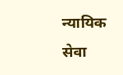न्यायिक सेवा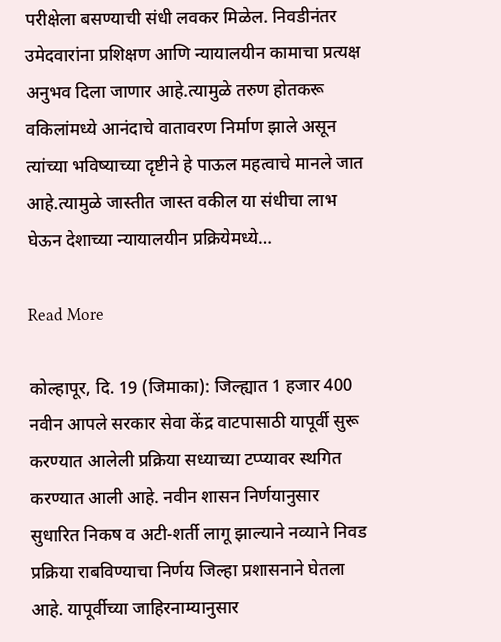परीक्षेला बसण्याची संधी लवकर मिळेल. निवडीनंतर उमेदवारांना प्रशिक्षण आणि न्यायालयीन कामाचा प्रत्यक्ष अनुभव दिला जाणार आहे.त्यामुळे तरुण होतकरू वकिलांमध्ये आनंदाचे वातावरण निर्माण झाले असून त्यांच्या भविष्याच्या दृष्टीने हे पाऊल महत्वाचे मानले जात आहे.त्यामुळे जास्तीत जास्त वकील या संधीचा लाभ घेऊन देशाच्या न्यायालयीन प्रक्रियेमध्ये…

Read More

कोल्हापूर, दि. 19 (जिमाका): जिल्ह्यात 1 हजार 400 नवीन आपले सरकार सेवा केंद्र वाटपासाठी यापूर्वी सुरू करण्यात आलेली प्रक्रिया सध्याच्या टप्प्यावर स्थगित करण्यात आली आहे. नवीन शासन निर्णयानुसार सुधारित निकष व अटी-शर्ती लागू झाल्याने नव्याने निवड प्रक्रिया राबविण्याचा निर्णय जिल्हा प्रशासनाने घेतला आहे. यापूर्वीच्या जाहिरनाम्यानुसार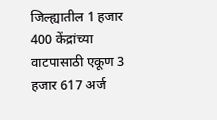जिल्ह्यातील 1 हजार 400 केंद्रांच्या वाटपासाठी एकूण 3 हजार 617 अर्ज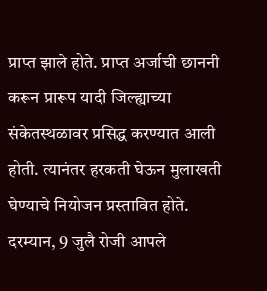प्राप्त झाले होते. प्राप्त अर्जाची छाननी करून प्रारूप यादी जिल्ह्याच्या संकेतस्थळावर प्रसिद्ध करण्यात आली होती. त्यानंतर हरकती घेऊन मुलाखती घेण्याचे नियोजन प्रस्तावित होते. दरम्यान, 9 जुलै रोजी आपले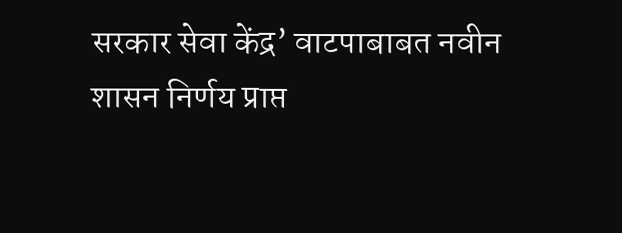सरकार सेवा केंद्र’ वाटपाबाबत नवीन शासन निर्णय प्राप्त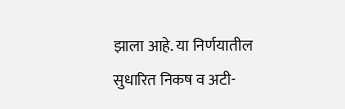झाला आहे. या निर्णयातील सुधारित निकष व अटी-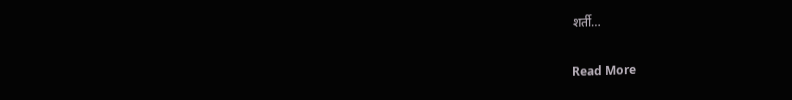शर्ती…

Read More